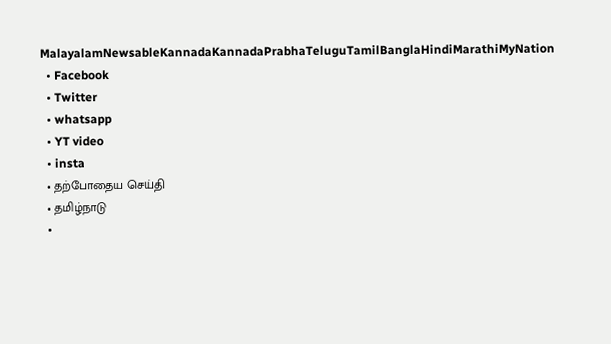MalayalamNewsableKannadaKannadaPrabhaTeluguTamilBanglaHindiMarathiMyNation
  • Facebook
  • Twitter
  • whatsapp
  • YT video
  • insta
  • தற்போதைய செய்தி
  • தமிழ்நாடு
  •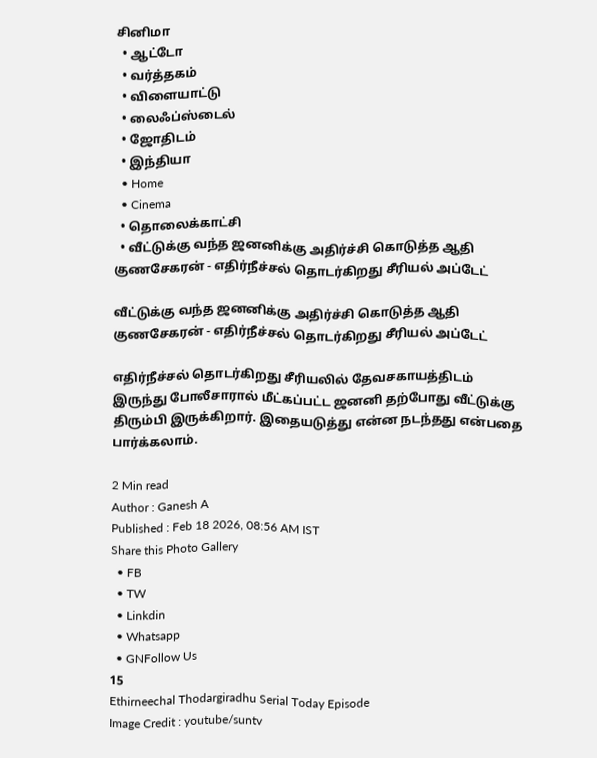சினிமா
  • ஆட்டோ
  • வர்த்தகம்
  • விளையாட்டு
  • லைஃப்ஸ்டைல்
  • ஜோதிடம்
  • இந்தியா
  • Home
  • Cinema
  • தொலைக்காட்சி
  • வீட்டுக்கு வந்த ஜனனிக்கு அதிர்ச்சி கொடுத்த ஆதி குணசேகரன் - எதிர்நீச்சல் தொடர்கிறது சீரியல் அப்டேட்

வீட்டுக்கு வந்த ஜனனிக்கு அதிர்ச்சி கொடுத்த ஆதி குணசேகரன் - எதிர்நீச்சல் தொடர்கிறது சீரியல் அப்டேட்

எதிர்நீச்சல் தொடர்கிறது சீரியலில் தேவசகாயத்திடம் இருந்து போலீசாரால் மீட்கப்பட்ட ஜனனி தற்போது வீட்டுக்கு திரும்பி இருக்கிறார். இதையடுத்து என்ன நடந்தது என்பதை பார்க்கலாம்.

2 Min read
Author : Ganesh A
Published : Feb 18 2026, 08:56 AM IST
Share this Photo Gallery
  • FB
  • TW
  • Linkdin
  • Whatsapp
  • GNFollow Us
15
Ethirneechal Thodargiradhu Serial Today Episode
Image Credit : youtube/suntv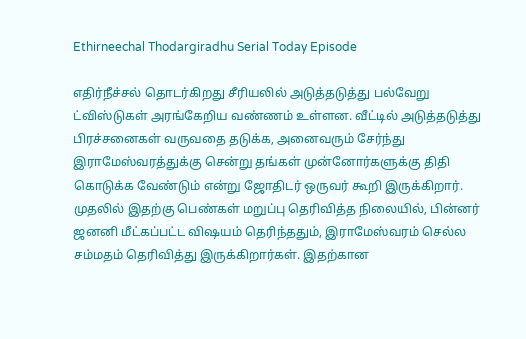Ethirneechal Thodargiradhu Serial Today Episode

எதிர்நீச்சல் தொடர்கிறது சீரியலில் அடுத்தடுத்து பல்வேறு ட்விஸ்டுகள் அரங்கேறிய வண்ணம் உள்ளன. வீட்டில் அடுத்தடுத்து பிரச்சனைகள் வருவதை தடுக்க, அனைவரும் சேர்ந்து இராமேஸ்வரத்துக்கு சென்று தங்கள் முன்னோர்களுக்கு திதி கொடுக்க வேண்டும் என்று ஜோதிடர் ஒருவர் கூறி இருக்கிறார். முதலில் இதற்கு பெண்கள் மறுப்பு தெரிவித்த நிலையில், பின்னர் ஜனனி மீட்கப்பட்ட விஷயம் தெரிந்ததும், இராமேஸ்வரம் செல்ல சம்மதம் தெரிவித்து இருக்கிறார்கள். இதற்கான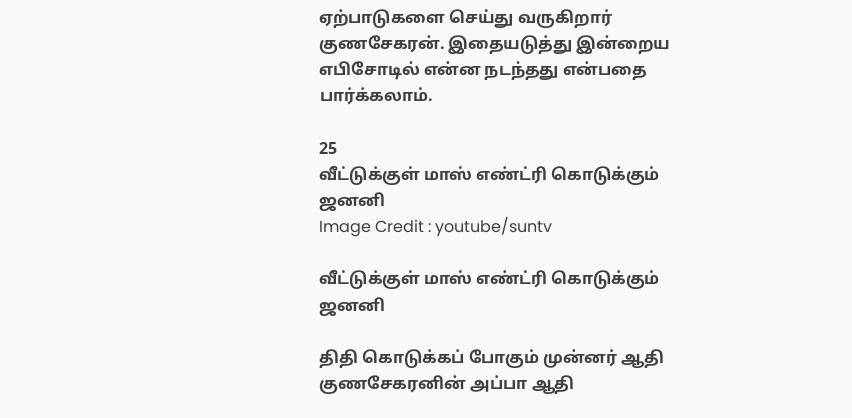ஏற்பாடுகளை செய்து வருகிறார் குணசேகரன். இதையடுத்து இன்றைய எபிசோடில் என்ன நடந்தது என்பதை பார்க்கலாம்.

25
வீட்டுக்குள் மாஸ் எண்ட்ரி கொடுக்கும் ஜனனி
Image Credit : youtube/suntv

வீட்டுக்குள் மாஸ் எண்ட்ரி கொடுக்கும் ஜனனி

திதி கொடுக்கப் போகும் முன்னர் ஆதி குணசேகரனின் அப்பா ஆதி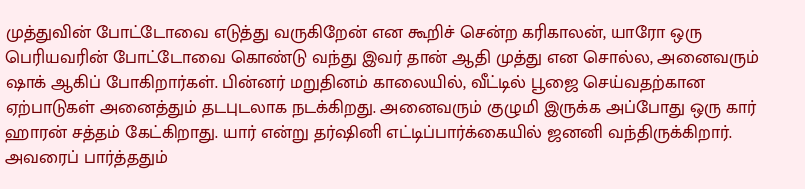முத்துவின் போட்டோவை எடுத்து வருகிறேன் என கூறிச் சென்ற கரிகாலன், யாரோ ஒரு பெரியவரின் போட்டோவை கொண்டு வந்து இவர் தான் ஆதி முத்து என சொல்ல, அனைவரும் ஷாக் ஆகிப் போகிறார்கள். பின்னர் மறுதினம் காலையில், வீட்டில் பூஜை செய்வதற்கான ஏற்பாடுகள் அனைத்தும் தடபுடலாக நடக்கிறது. அனைவரும் குழுமி இருக்க அப்போது ஒரு கார் ஹாரன் சத்தம் கேட்கிறாது. யார் என்று தர்ஷினி எட்டிப்பார்க்கையில் ஜனனி வந்திருக்கிறார். அவரைப் பார்த்ததும்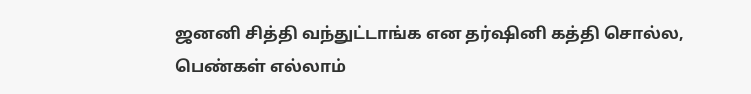ஜனனி சித்தி வந்துட்டாங்க என தர்ஷினி கத்தி சொல்ல, பெண்கள் எல்லாம்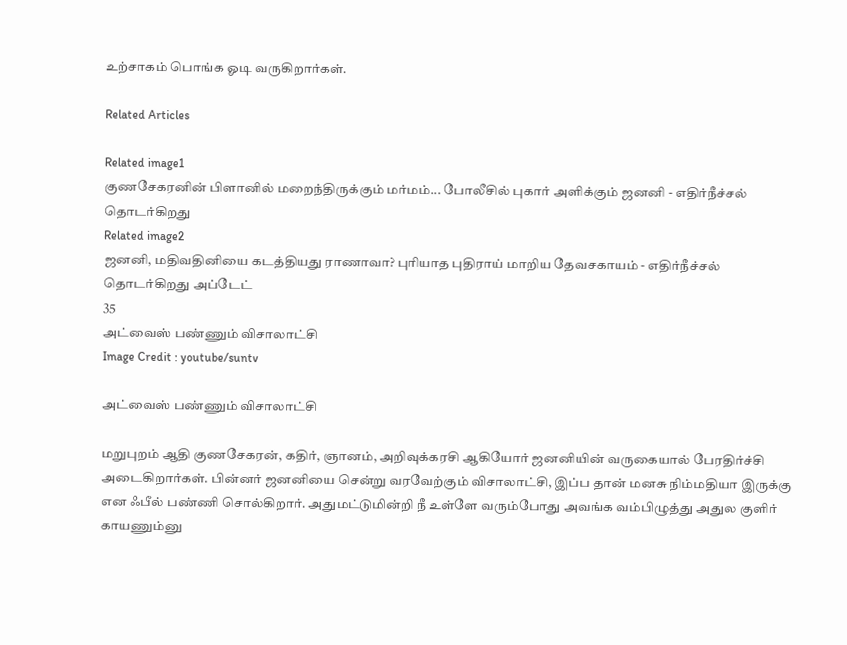உற்சாகம் பொங்க ஓடி வருகிறார்கள்.

Related Articles

Related image1
குணசேகரனின் பிளானில் மறைந்திருக்கும் மர்மம்... போலீசில் புகார் அளிக்கும் ஜனனி - எதிர்நீச்சல் தொடர்கிறது
Related image2
ஜனனி, மதிவதினியை கடத்தியது ராணாவா? புரியாத புதிராய் மாறிய தேவசகாயம் - எதிர்நீச்சல் தொடர்கிறது அப்டேட்
35
அட்வைஸ் பண்ணும் விசாலாட்சி
Image Credit : youtube/suntv

அட்வைஸ் பண்ணும் விசாலாட்சி

மறுபுறம் ஆதி குணசேகரன், கதிர், ஞானம், அறிவுக்கரசி ஆகியோர் ஜனனியின் வருகையால் பேரதிர்ச்சி அடைகிறார்கள். பின்னர் ஜனனியை சென்று வரவேற்கும் விசாலாட்சி, இப்ப தான் மனசு நிம்மதியா இருக்கு என ஃபீல் பண்ணி சொல்கிறார். அதுமட்டுமின்றி நீ உள்ளே வரும்போது அவங்க வம்பிழுத்து அதுல குளிர் காயணும்னு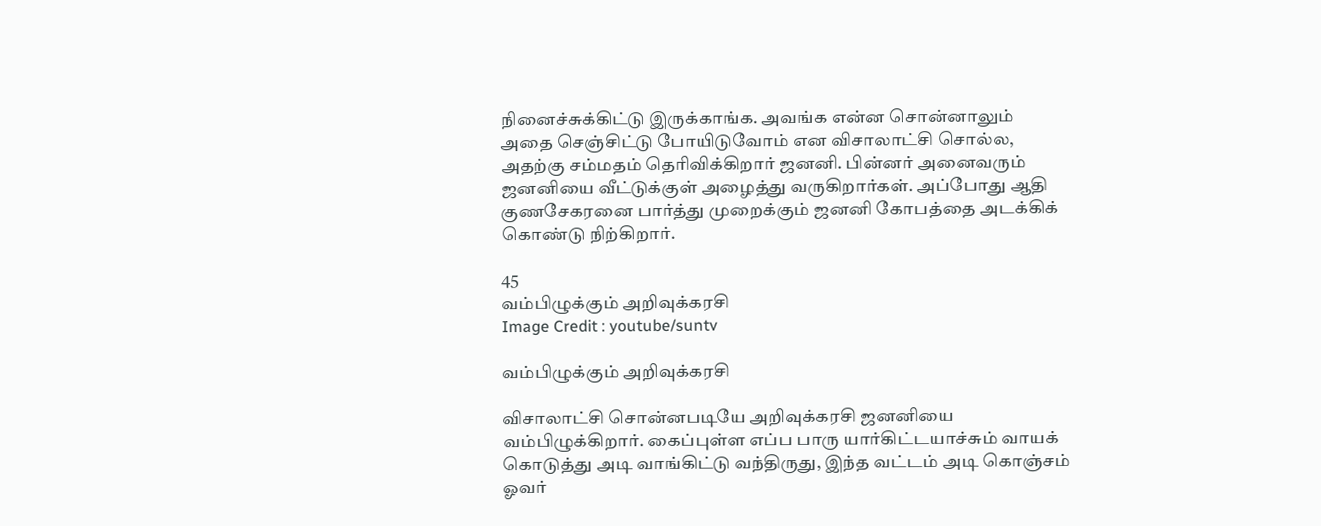நினைச்சுக்கிட்டு இருக்காங்க. அவங்க என்ன சொன்னாலும் அதை செஞ்சிட்டு போயிடுவோம் என விசாலாட்சி சொல்ல, அதற்கு சம்மதம் தெரிவிக்கிறார் ஜனனி. பின்னர் அனைவரும் ஜனனியை வீட்டுக்குள் அழைத்து வருகிறார்கள். அப்போது ஆதி குணசேகரனை பார்த்து முறைக்கும் ஜனனி கோபத்தை அடக்கிக் கொண்டு நிற்கிறார்.

45
வம்பிழுக்கும் அறிவுக்கரசி
Image Credit : youtube/suntv

வம்பிழுக்கும் அறிவுக்கரசி

விசாலாட்சி சொன்னபடியே அறிவுக்கரசி ஜனனியை வம்பிழுக்கிறார். கைப்புள்ள எப்ப பாரு யார்கிட்டயாச்சும் வாயக் கொடுத்து அடி வாங்கிட்டு வந்திருது, இந்த வட்டம் அடி கொஞ்சம் ஓவர்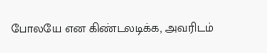போலயே என கிண்டலடிக்க, அவரிடம்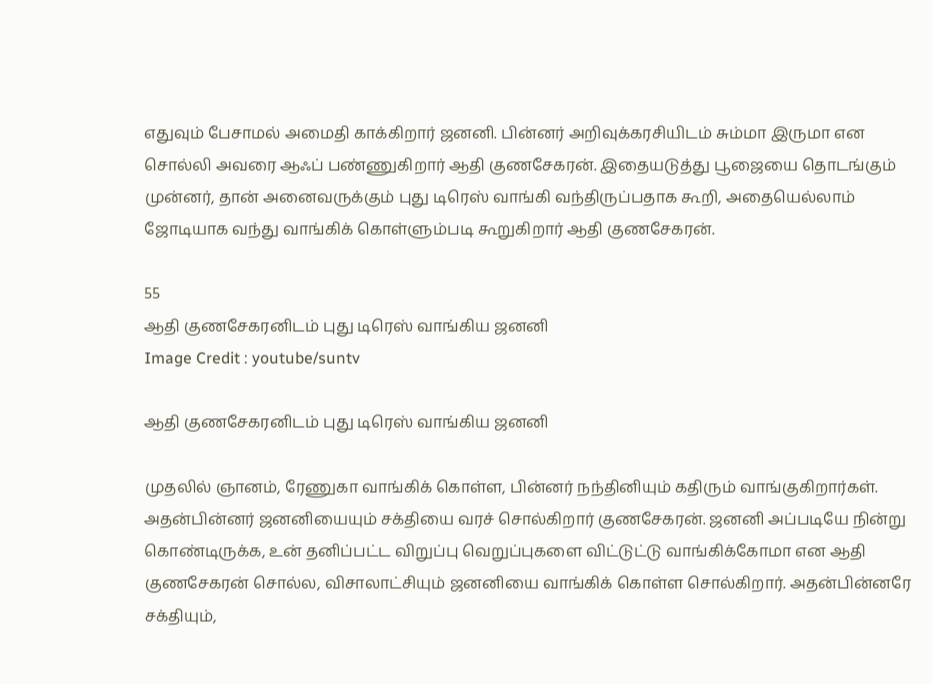எதுவும் பேசாமல் அமைதி காக்கிறார் ஜனனி. பின்னர் அறிவுக்கரசியிடம் சும்மா இருமா என சொல்லி அவரை ஆஃப் பண்ணுகிறார் ஆதி குணசேகரன். இதையடுத்து பூஜையை தொடங்கும் முன்னர், தான் அனைவருக்கும் புது டிரெஸ் வாங்கி வந்திருப்பதாக கூறி, அதையெல்லாம் ஜோடியாக வந்து வாங்கிக் கொள்ளும்படி கூறுகிறார் ஆதி குணசேகரன்.

55
ஆதி குணசேகரனிடம் புது டிரெஸ் வாங்கிய ஜனனி
Image Credit : youtube/suntv

ஆதி குணசேகரனிடம் புது டிரெஸ் வாங்கிய ஜனனி

முதலில் ஞானம், ரேணுகா வாங்கிக் கொள்ள, பின்னர் நந்தினியும் கதிரும் வாங்குகிறார்கள். அதன்பின்னர் ஜனனியையும் சக்தியை வரச் சொல்கிறார் குணசேகரன். ஜனனி அப்படியே நின்று கொண்டிருக்க, உன் தனிப்பட்ட விறுப்பு வெறுப்புகளை விட்டுட்டு வாங்கிக்கோமா என ஆதி குணசேகரன் சொல்ல, விசாலாட்சியும் ஜனனியை வாங்கிக் கொள்ள சொல்கிறார். அதன்பின்னரே சக்தியும்,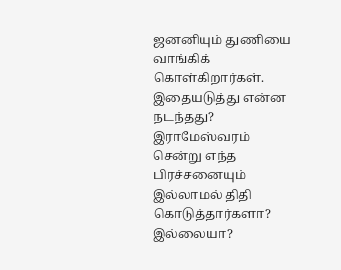ஜனனியும் துணியை வாங்கிக் கொள்கிறார்கள். இதையடுத்து என்ன நடந்தது? இராமேஸ்வரம் சென்று எந்த பிரச்சனையும் இல்லாமல் திதி கொடுத்தார்களா? இல்லையா?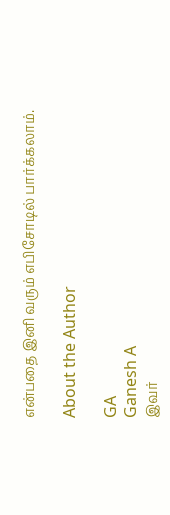என்பதை இனி வரும் எபிசோடில் பார்க்கலாம்.

About the Author

GA
Ganesh A
இவர்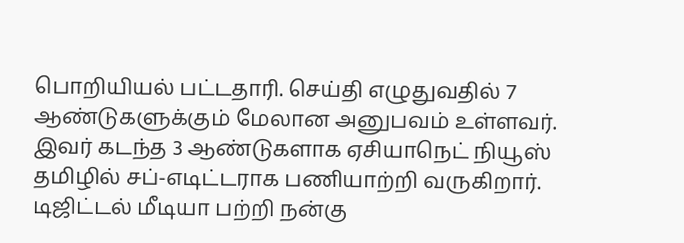பொறியியல் பட்டதாரி. செய்தி எழுதுவதில் 7 ஆண்டுகளுக்கும் மேலான அனுபவம் உள்ளவர். இவர் கடந்த 3 ஆண்டுகளாக ஏசியாநெட் நியூஸ் தமிழில் சப்-எடிட்டராக பணியாற்றி வருகிறார். டிஜிட்டல் மீடியா பற்றி நன்கு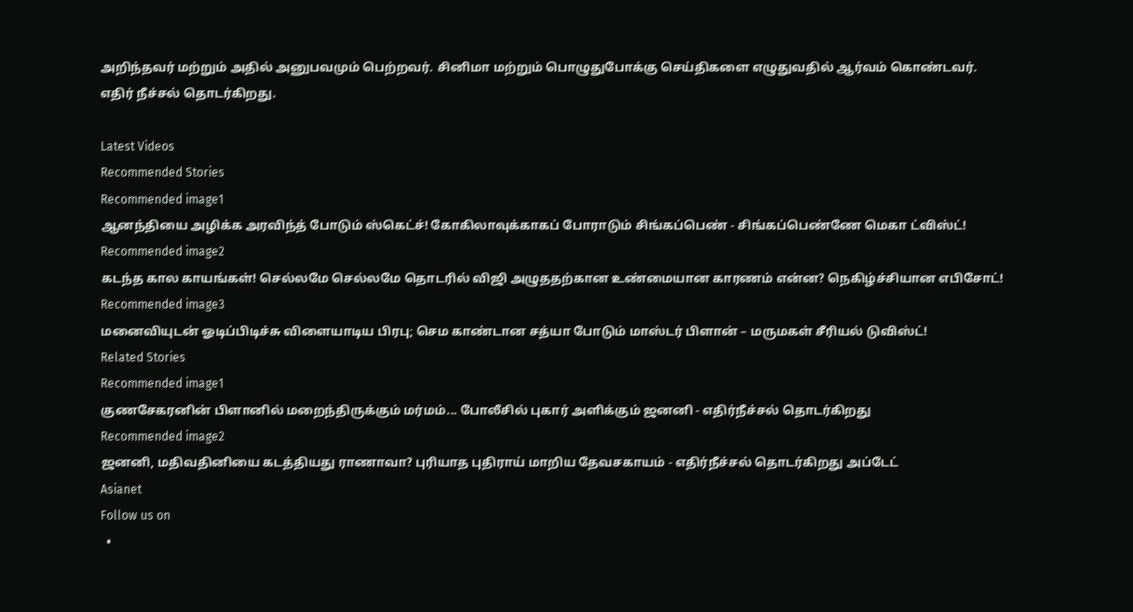அறிந்தவர் மற்றும் அதில் அனுபவமும் பெற்றவர். சினிமா மற்றும் பொழுதுபோக்கு செய்திகளை எழுதுவதில் ஆர்வம் கொண்டவர்.
எதிர் நீச்சல் தொடர்கிறது.

Latest Videos
Recommended Stories
Recommended image1
ஆனந்தியை அழிக்க அரவிந்த் போடும் ஸ்கெட்ச்! கோகிலாவுக்காகப் போராடும் சிங்கப்பெண் - சிங்கப்பெண்ணே மெகா ட்விஸ்ட்!
Recommended image2
கடந்த கால காயங்கள்! செல்லமே செல்லமே தொடரில் விஜி அழுததற்கான உண்மையான காரணம் என்ன? நெகிழ்ச்சியான எபிசோட்!
Recommended image3
மனைவியுடன் ஓடிப்பிடிச்சு விளையாடிய பிரபு; செம காண்டான சத்யா போடும் மாஸ்டர் பிளான் – மருமகள் சீரியல் டுவிஸ்ட்!
Related Stories
Recommended image1
குணசேகரனின் பிளானில் மறைந்திருக்கும் மர்மம்... போலீசில் புகார் அளிக்கும் ஜனனி - எதிர்நீச்சல் தொடர்கிறது
Recommended image2
ஜனனி, மதிவதினியை கடத்தியது ராணாவா? புரியாத புதிராய் மாறிய தேவசகாயம் - எதிர்நீச்சல் தொடர்கிறது அப்டேட்
Asianet
Follow us on
  •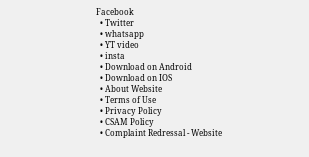Facebook
  • Twitter
  • whatsapp
  • YT video
  • insta
  • Download on Android
  • Download on IOS
  • About Website
  • Terms of Use
  • Privacy Policy
  • CSAM Policy
  • Complaint Redressal - Website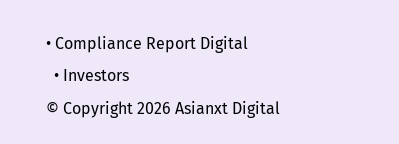• Compliance Report Digital
  • Investors
© Copyright 2026 Asianxt Digital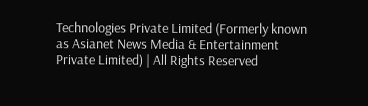Technologies Private Limited (Formerly known as Asianet News Media & Entertainment Private Limited) | All Rights Reserved